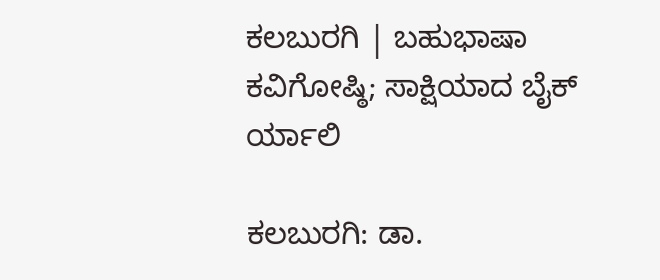ಕಲಬುರಗಿ | ಬಹುಭಾಷಾ ಕವಿಗೋಷ್ಠಿ; ಸಾಕ್ಷಿಯಾದ ಬೈಕ್ ರ್ಯಾಲಿ

ಕಲಬುರಗಿ: ಡಾ.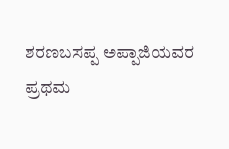ಶರಣಬಸಪ್ಪ ಅಪ್ಪಾಜಿಯವರ ಪ್ರಥಮ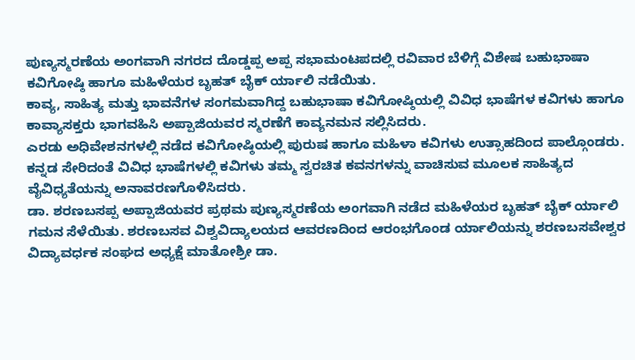ಪುಣ್ಯಸ್ಮರಣೆಯ ಅಂಗವಾಗಿ ನಗರದ ದೊಡ್ಡಪ್ಪ ಅಪ್ಪ ಸಭಾಮಂಟಪದಲ್ಲಿ ರವಿವಾರ ಬೆಳಿಗ್ಗೆ ವಿಶೇಷ ಬಹುಭಾಷಾ ಕವಿಗೋಷ್ಠಿ ಹಾಗೂ ಮಹಿಳೆಯರ ಬೃಹತ್ ಬೈಕ್ ರ್ಯಾಲಿ ನಡೆಯಿತು.
ಕಾವ್ಯ, ಸಾಹಿತ್ಯ ಮತ್ತು ಭಾವನೆಗಳ ಸಂಗಮವಾಗಿದ್ದ ಬಹುಭಾಷಾ ಕವಿಗೋಷ್ಠಿಯಲ್ಲಿ ವಿವಿಧ ಭಾಷೆಗಳ ಕವಿಗಳು ಹಾಗೂ ಕಾವ್ಯಾಸಕ್ತರು ಭಾಗವಹಿಸಿ ಅಪ್ಪಾಜಿಯವರ ಸ್ಮರಣೆಗೆ ಕಾವ್ಯನಮನ ಸಲ್ಲಿಸಿದರು.
ಎರಡು ಅಧಿವೇಶನಗಳಲ್ಲಿ ನಡೆದ ಕವಿಗೋಷ್ಠಿಯಲ್ಲಿ ಪುರುಷ ಹಾಗೂ ಮಹಿಳಾ ಕವಿಗಳು ಉತ್ಸಾಹದಿಂದ ಪಾಲ್ಗೊಂಡರು. ಕನ್ನಡ ಸೇರಿದಂತೆ ವಿವಿಧ ಭಾಷೆಗಳಲ್ಲಿ ಕವಿಗಳು ತಮ್ಮ ಸ್ವರಚಿತ ಕವನಗಳನ್ನು ವಾಚಿಸುವ ಮೂಲಕ ಸಾಹಿತ್ಯದ ವೈವಿಧ್ಯತೆಯನ್ನು ಅನಾವರಣಗೊಳಿಸಿದರು.
ಡಾ. ಶರಣಬಸಪ್ಪ ಅಪ್ಪಾಜಿಯವರ ಪ್ರಥಮ ಪುಣ್ಯಸ್ಮರಣೆಯ ಅಂಗವಾಗಿ ನಡೆದ ಮಹಿಳೆಯರ ಬೃಹತ್ ಬೈಕ್ ರ್ಯಾಲಿ ಗಮನ ಸೆಳೆಯಿತು. ಶರಣಬಸವ ವಿಶ್ವವಿದ್ಯಾಲಯದ ಆವರಣದಿಂದ ಆರಂಭಗೊಂಡ ರ್ಯಾಲಿಯನ್ನು ಶರಣಬಸವೇಶ್ವರ ವಿದ್ಯಾವರ್ಧಕ ಸಂಘದ ಅಧ್ಯಕ್ಷೆ ಮಾತೋಶ್ರೀ ಡಾ.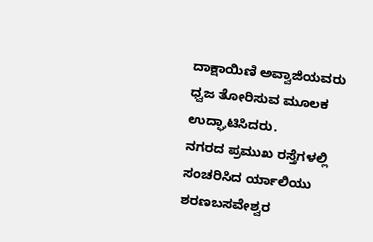ದಾಕ್ಷಾಯಿಣಿ ಅವ್ವಾಜಿಯವರು ಧ್ವಜ ತೋರಿಸುವ ಮೂಲಕ ಉದ್ಘಾಟಿಸಿದರು.
ನಗರದ ಪ್ರಮುಖ ರಸ್ತೆಗಳಲ್ಲಿ ಸಂಚರಿಸಿದ ರ್ಯಾಲಿಯು ಶರಣಬಸವೇಶ್ವರ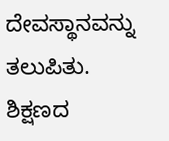ದೇವಸ್ಥಾನವನ್ನು ತಲುಪಿತು.
ಶಿಕ್ಷಣದ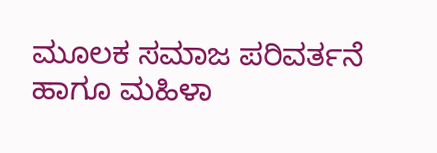ಮೂಲಕ ಸಮಾಜ ಪರಿವರ್ತನೆ ಹಾಗೂ ಮಹಿಳಾ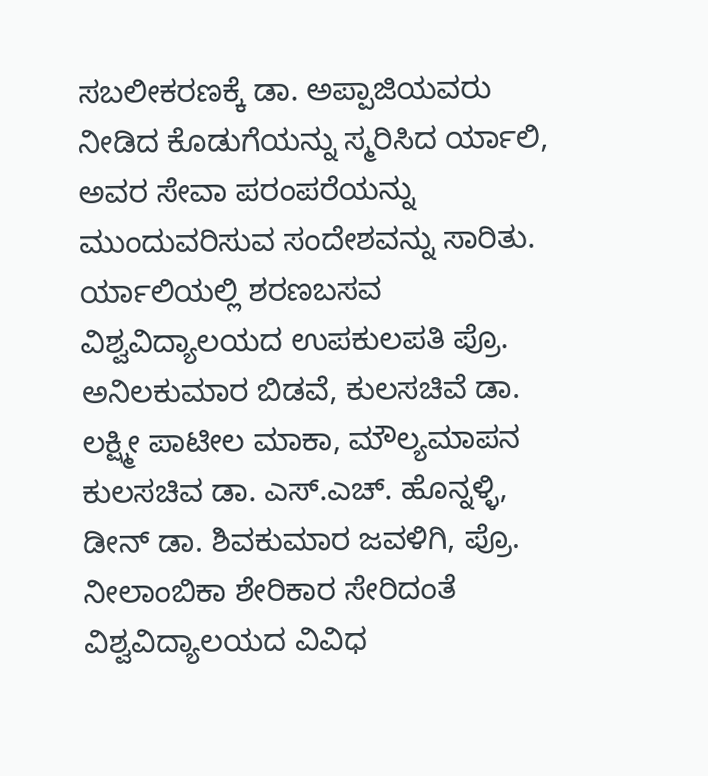ಸಬಲೀಕರಣಕ್ಕೆ ಡಾ. ಅಪ್ಪಾಜಿಯವರು ನೀಡಿದ ಕೊಡುಗೆಯನ್ನು ಸ್ಮರಿಸಿದ ರ್ಯಾಲಿ, ಅವರ ಸೇವಾ ಪರಂಪರೆಯನ್ನು ಮುಂದುವರಿಸುವ ಸಂದೇಶವನ್ನು ಸಾರಿತು.
ರ್ಯಾಲಿಯಲ್ಲಿ ಶರಣಬಸವ ವಿಶ್ವವಿದ್ಯಾಲಯದ ಉಪಕುಲಪತಿ ಪ್ರೊ. ಅನಿಲಕುಮಾರ ಬಿಡವೆ, ಕುಲಸಚಿವೆ ಡಾ. ಲಕ್ಷ್ಮೀ ಪಾಟೀಲ ಮಾಕಾ, ಮೌಲ್ಯಮಾಪನ ಕುಲಸಚಿವ ಡಾ. ಎಸ್.ಎಚ್. ಹೊನ್ನಳ್ಳಿ, ಡೀನ್ ಡಾ. ಶಿವಕುಮಾರ ಜವಳಿಗಿ, ಪ್ರೊ. ನೀಲಾಂಬಿಕಾ ಶೇರಿಕಾರ ಸೇರಿದಂತೆ ವಿಶ್ವವಿದ್ಯಾಲಯದ ವಿವಿಧ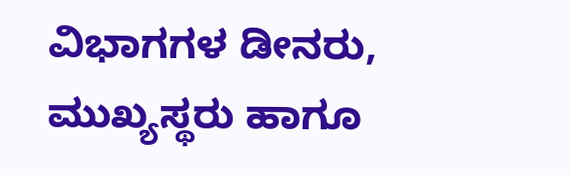ವಿಭಾಗಗಳ ಡೀನರು, ಮುಖ್ಯಸ್ಥರು ಹಾಗೂ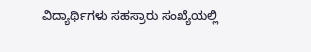ವಿದ್ಯಾರ್ಥಿಗಳು ಸಹಸ್ರಾರು ಸಂಖ್ಯೆಯಲ್ಲಿ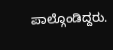ಪಾಲ್ಗೊಂಡಿದ್ದರು.